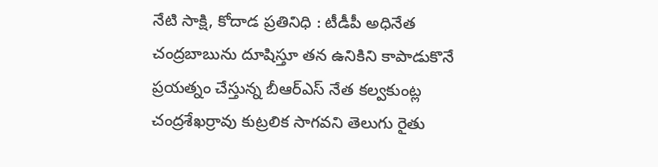నేటి సాక్షి, కోదాడ ప్రతినిధి : టీడీపీ అధినేత చంద్రబాబును దూషిస్తూ తన ఉనికిని కాపాడుకొనే ప్రయత్నం చేస్తున్న బీఆర్ఎస్ నేత కల్వకుంట్ల చంద్రశేఖర్రావు కుట్రలిక సాగవని తెలుగు రైతు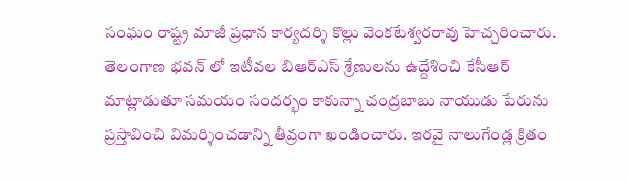సంఘం రాష్ట్ర మాజీ ప్రధాన కార్యదర్శి కొల్లు వెంకటేశ్వరరావు హెచ్చరించారు. తెలంగాణ భవన్ లో ఇటీవల బిఆర్ఎస్ శ్రేణులను ఉద్దేశించి కేసీఆర్ మాట్లాడుతూ సమయం సందర్భం కాకున్నా చంద్రబాబు నాయుడు పేరును ప్రస్తావించి విమర్శించడాన్ని తీవ్రంగా ఖండించారు. ఇరవై నాలుగేండ్ల క్రితం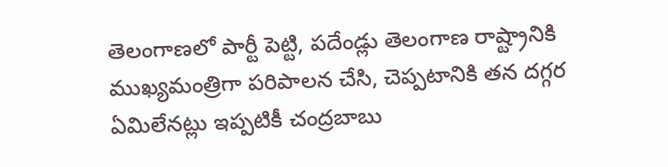తెలంగాణలో పార్టీ పెట్టి, పదేండ్లు తెలంగాణ రాష్ట్రానికి ముఖ్యమంత్రిగా పరిపాలన చేసి, చెప్పటానికి తన దగ్గర ఏమిలేనట్లు ఇప్పటికీ చంద్రబాబు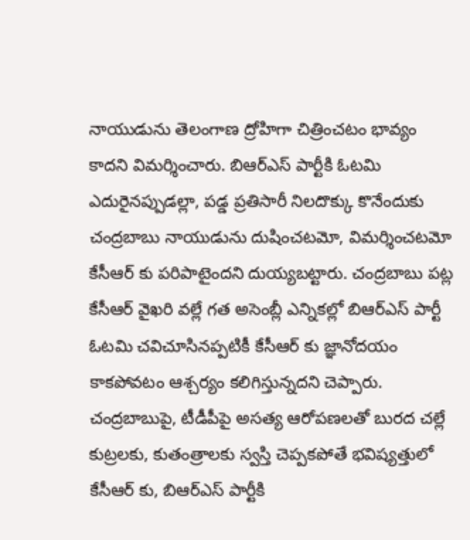నాయుడును తెలంగాణ ద్రోహిగా చిత్రించటం భావ్యం కాదని విమర్శించారు. బిఆర్ఎస్ పార్టీకి ఓటమి ఎదురైనప్పుడల్లా, పడ్డ ప్రతిసారీ నిలదొక్కు కొనేందుకు చంద్రబాబు నాయుడును దుషించటమో, విమర్శించటమో కేసీఆర్ కు పరిపాటైందని దుయ్యబట్టారు. చంద్రబాబు పట్ల కేసీఆర్ వైఖరి వల్లే గత అసెంబ్లీ ఎన్నికల్లో బిఆర్ఎస్ పార్టీ ఓటమి చవిచూసినప్పటికీ కేసీఆర్ కు జ్ఞానోదయం కాకపోవటం ఆశ్చర్యం కలిగిస్తున్నదని చెప్పారు. చంద్రబాబుపై, టీడీపీపై అసత్య ఆరోపణలతో బురద చల్లే కుట్రలకు, కుతంత్రాలకు స్వస్తి చెప్పకపోతే భవిష్యత్తులో కేసీఆర్ కు, బిఆర్ఎస్ పార్టీకి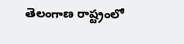తెలంగాణ రాష్ట్రంలో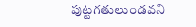పుట్టగతులుండవని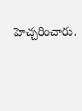హెచ్చరించారు.